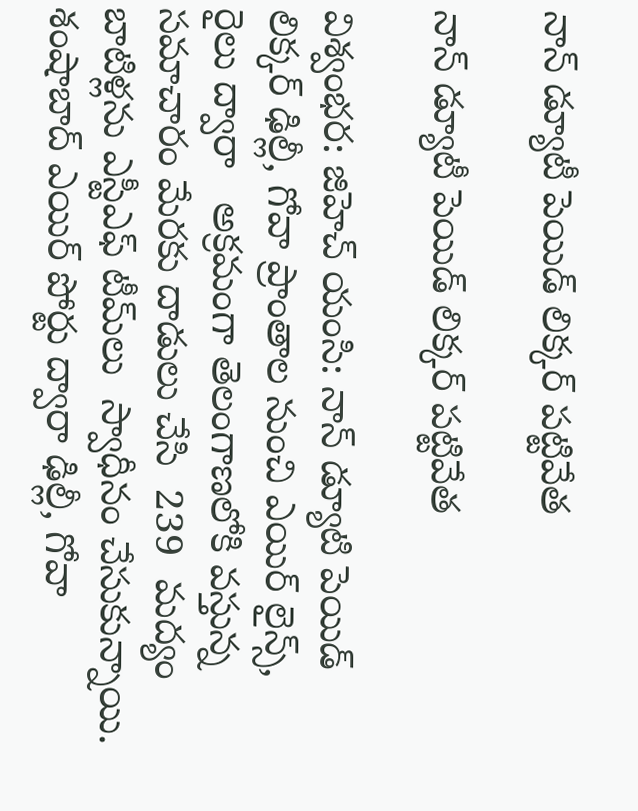నాన్ డ్యూటీ పెయిడ్ లిక్కర్ పట్టివేత

నాన్ డ్యూటీ పెయిడ్ లిక్కర్ పట్టివేత

విశ్వంభర: జిహెచ్ యంసి: నాన్ డ్యూటి పెయిడ్ లిక్కర్ ఢిల్లీ, గోవా ప్రాంతాల నుంచి ఎయిర్ లైన్స్, రైలు ద్వారా   అక్రమంగా తెలంగాణలోకి వస్తున్న సమాచారం మేరకు దాడులు చేసి  239  మద్యం బాటిళ్లను ఎస్టీఎఫ్ టీమ్‌లు  స్వాధీనం చేసుకున్నాయి. శంషాబాద్ ఎయిర్ పోర్టు ద్వారా ఢిల్లీ, గోవా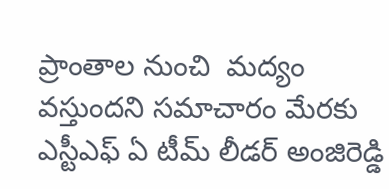ప్రాంతాల నుంచి  మద్యం వస్తుందని సమాచారం మేరకు ఎస్టీఎఫ్ ఏ టీమ్ లీడర్ అంజిరెడ్డి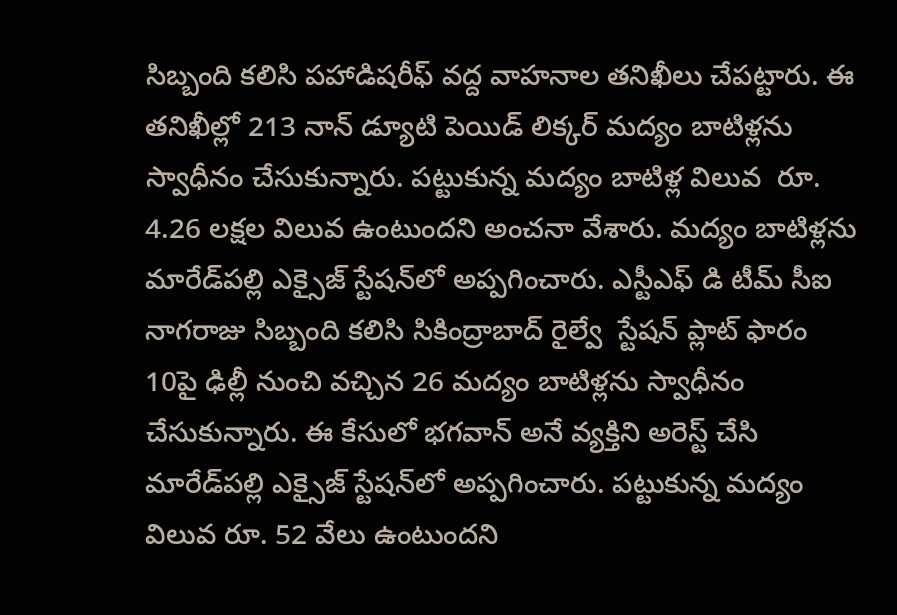సిబ్బంది కలిసి పహాడిషరీఫ్ వద్ద వాహనాల తనిఖీలు చేపట్టారు. ఈ తనిఖీల్లో 213 నాన్ డ్యూటి పెయిడ్ లిక్కర్ మద్యం బాటిళ్లను స్వాధీనం చేసుకున్నారు. పట్టుకున్న మద్యం బాటిళ్ల విలువ  రూ. 4.26 లక్షల విలువ ఉంటుందని అంచనా వేశారు. మద్యం బాటిళ్లను మారేడ్‌పల్లి ఎక్సైజ్ స్టేషన్‌లో అప్పగించారు. ఎస్టీఎఫ్ డి టీమ్ సీఐ నాగరాజు సిబ్బంది కలిసి సికింద్రాబాద్ రైల్వే  స్టేషన్ ప్లాట్ ఫారం 10పై ఢిల్లీ నుంచి వచ్చిన 26 మద్యం బాటిళ్లను స్వాధీనం చేసుకున్నారు. ఈ కేసులో భగవాన్ అనే వ్యక్తిని అరెస్ట్ చేసి  మారేడ్‌పల్లి ఎక్సైజ్ స్టేషన్‌లో అప్పగించారు. పట్టుకున్న మద్యం విలువ రూ. 52 వేలు ఉంటుందని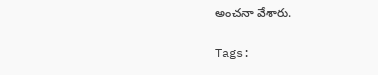అంచనా వేశారు.

Tags: